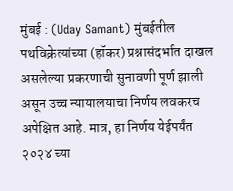मुंबई : (Uday Samant) मुंबईतील पथविक्रेत्यांच्या (हॉकर) प्रश्नासंदर्भात दाखल असलेल्या प्रकरणाची सुनावणी पूर्ण झाली असून उच्च न्यायालयाचा निर्णय लवकरच अपेक्षित आहे. मात्र, हा निर्णय येईपर्यंत २०२४ च्या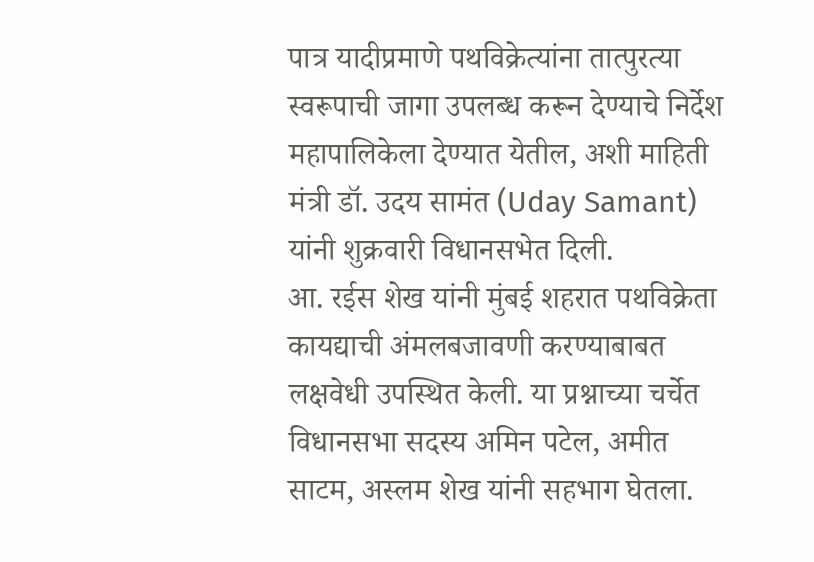पात्र यादीप्रमाणे पथविक्रेत्यांना तात्पुरत्या स्वरूपाची जागा उपलब्ध करून देण्याचे निर्देश महापालिकेला देण्यात येतील, अशी माहिती मंत्री डॉ. उदय सामंत (Uday Samant) यांनी शुक्रवारी विधानसभेत दिली.
आ. रईस शेख यांनी मुंबई शहरात पथविक्रेता कायद्याची अंमलबजावणी करण्याबाबत लक्षवेधी उपस्थित केली. या प्रश्नाच्या चर्चेत विधानसभा सदस्य अमिन पटेल, अमीत साटम, अस्लम शेख यांनी सहभाग घेतला.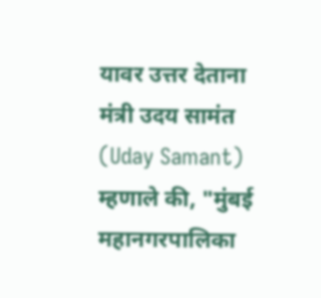यावर उत्तर देताना मंत्री उदय सामंत (Uday Samant) म्हणाले की, "मुंबई महानगरपालिका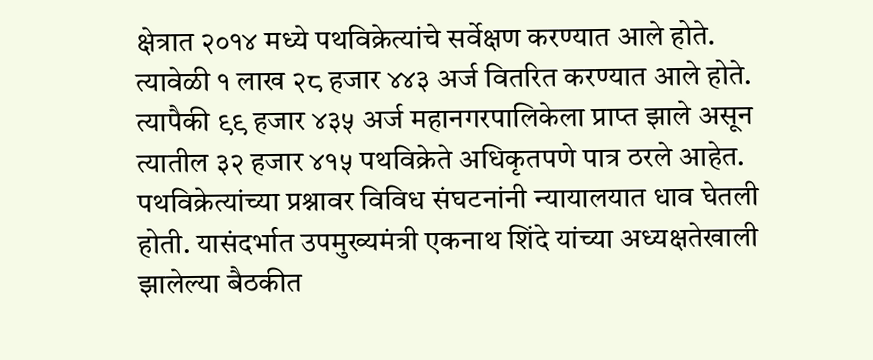क्षेत्रात २०१४ मध्ये पथविक्रेत्यांचे सर्वेक्षण करण्यात आले होते. त्यावेळी १ लाख २८ हजार ४४३ अर्ज वितरित करण्यात आले होते. त्यापैकी ९९ हजार ४३५ अर्ज महानगरपालिकेला प्राप्त झाले असून त्यातील ३२ हजार ४१५ पथविक्रेते अधिकृतपणे पात्र ठरले आहेत. पथविक्रेत्यांच्या प्रश्नावर विविध संघटनांनी न्यायालयात धाव घेतली होती. यासंदर्भात उपमुख्यमंत्री एकनाथ शिंदे यांच्या अध्यक्षतेखाली झालेल्या बैठकीत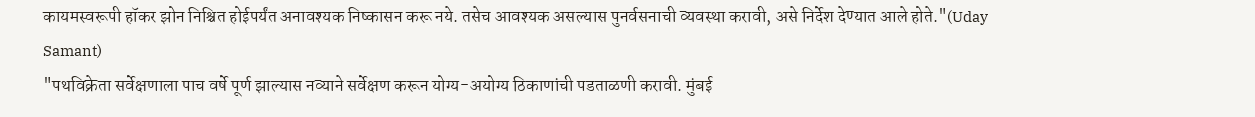कायमस्वरूपी हॉकर झोन निश्चित होईपर्यंत अनावश्यक निष्कासन करू नये. तसेच आवश्यक असल्यास पुनर्वसनाची व्यवस्था करावी, असे निर्देश देण्यात आले होते."(Uday Samant)
"पथविक्रेता सर्वेक्षणाला पाच वर्षे पूर्ण झाल्यास नव्याने सर्वेक्षण करून योग्य-अयोग्य ठिकाणांची पडताळणी करावी. मुंबई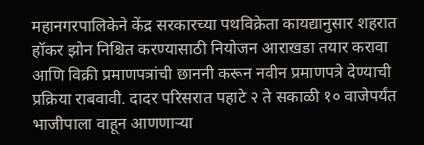महानगरपालिकेने केंद्र सरकारच्या पथविक्रेता कायद्यानुसार शहरात हॉकर झोन निश्चित करण्यासाठी नियोजन आराखडा तयार करावा आणि विक्री प्रमाणपत्रांची छाननी करून नवीन प्रमाणपत्रे देण्याची प्रक्रिया राबवावी. दादर परिसरात पहाटे २ ते सकाळी १० वाजेपर्यंत भाजीपाला वाहून आणणाऱ्या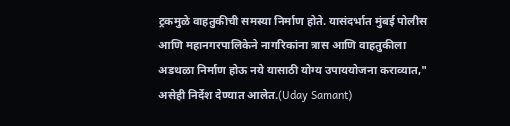ट्रकमुळे वाहतुकीची समस्या निर्माण होते. यासंदर्भात मुंबई पोलीस आणि महानगरपालिकेने नागरिकांना त्रास आणि वाहतुकीला अडथळा निर्माण होऊ नये यासाठी योग्य उपाययोजना कराव्यात," असेही निर्देश देण्यात आलेत.(Uday Samant)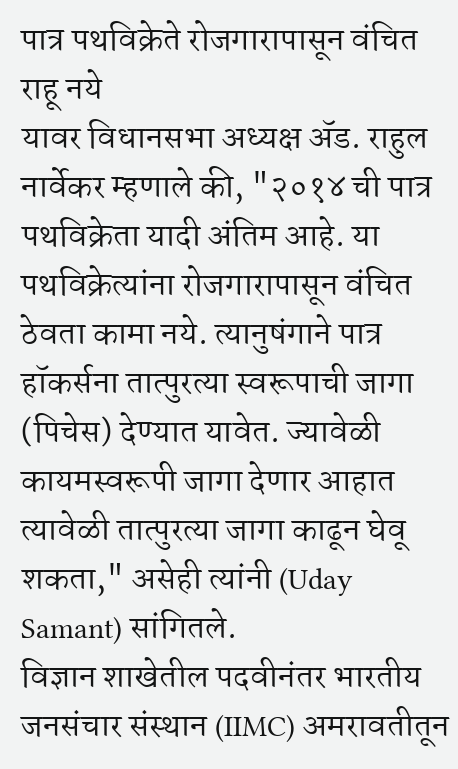पात्र पथविक्रेते रोजगारापासून वंचित राहू नये
यावर विधानसभा अध्यक्ष ॲड. राहुल नार्वेकर म्हणाले की, "२०१४ ची पात्र पथविक्रेता यादी अंतिम आहे. या पथविक्रेत्यांना रोजगारापासून वंचित ठेवता कामा नये. त्यानुषंगाने पात्र हॉकर्सना तात्पुरत्या स्वरूपाची जागा (पिचेस) देण्यात यावेत. ज्यावेळी कायमस्वरूपी जागा देणार आहात त्यावेळी तात्पुरत्या जागा काढून घेवू शकता," असेही त्यांनी (Uday Samant) सांगितले.
विज्ञान शाखेतील पदवीनंतर भारतीय जनसंचार संस्थान (IIMC) अमरावतीतून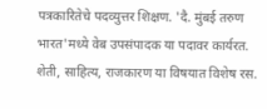पत्रकारितेचे पदव्युत्तर शिक्षण. 'दै. मुंबई तरुण भारत'मध्ये वेब उपसंपादक या पदावर कार्यरत. शेती, साहित्य, राजकारण या विषयात विशेष रस.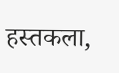हस्तकला,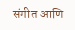संगीत आणि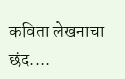कविता लेखनाचा छंद....